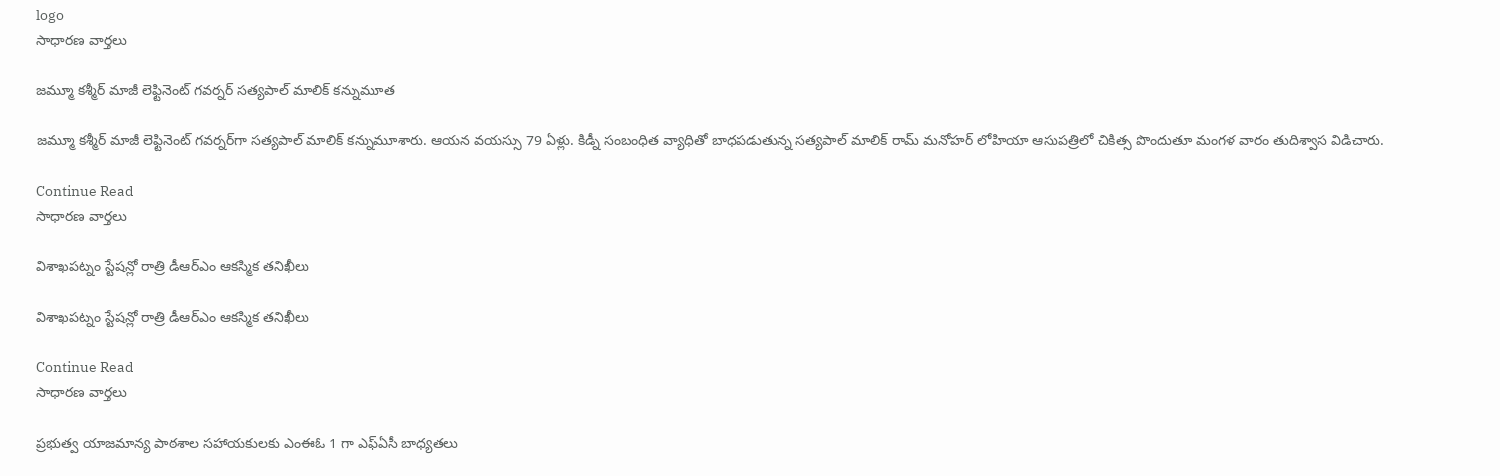logo
సాధారణ వార్తలు

జమ్మూ కశ్మీర్‌ మాజీ లెఫ్టినెంట్‌ గవర్నర్‌ సత్యపాల్‌ మాలిక్‌ కన్నుమూత

జమ్మూ కశ్మీర్‌ మాజీ లెఫ్టినెంట్‌ గవర్నర్‌గా సత్యపాల్‌ మాలిక్‌ కన్నుమూశారు. ఆయన వయస్సు 79 ఏళ్లు. కిడ్నీ సంబంధిత వ్యాధితో బాధపడుతున్న సత్యపాల్‌ మాలిక్‌ రామ్‌ మనోహర్‌ లోహియా ఆసుపత్రిలో చికిత్స పొందుతూ మంగళ వారం తుదిశ్వాస విడిచారు.

Continue Read
సాధారణ వార్తలు

విశాఖపట్నం స్టేషన్లో రాత్రి డీఆర్ఎం ఆకస్మిక తనిఖీలు

విశాఖపట్నం స్టేషన్లో రాత్రి డీఆర్ఎం ఆకస్మిక తనిఖీలు

Continue Read
సాధారణ వార్తలు

ప్రభుత్వ యాజమాన్య పాఠశాల సహాయకులకు ఎంఈఓ 1 గా ఎఫ్‌ఏసీ బాధ్యతలు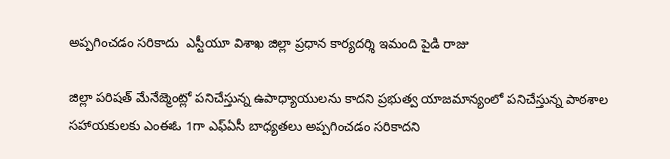అప్పగించడం సరికాదు  ఎస్టీయూ విశాఖ జిల్లా ప్రధాన కార్యదర్శి ఇమంది పైడి రాజు

జిల్లా పరిషత్‌ మేనేజ్మెంట్లో పనిచేస్తున్న ఉపాధ్యాయులను కాదని ప్రభుత్వ యాజమాన్యంలో పనిచేస్తున్న పాఠశాల సహాయకులకు ఎంఈఓ 1గా ఎఫ్‌ఏసీ బాధ్యతలు అప్పగించడం సరికాదని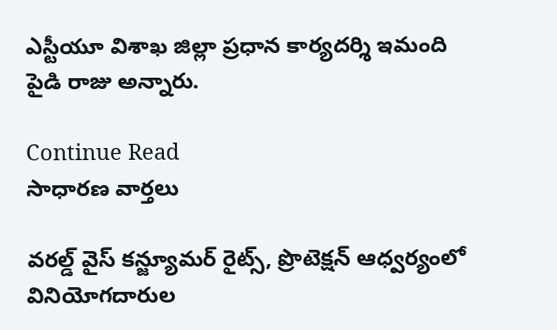ఎస్టీయూ విశాఖ జిల్లా ప్రధాన కార్యదర్శి ఇమంది పైడి రాజు అన్నారు.

Continue Read
సాధారణ వార్తలు

వరల్డ్‌ వైస్‌ కన్జ్యూమర్‌ రైట్స్‌, ప్రొటెక్షన్‌ ఆధ్వర్యంలో వినియోగదారుల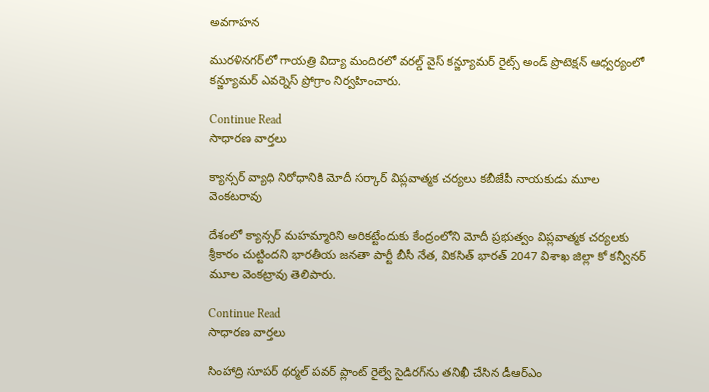అవగాహన

మురళినగర్‌లో గాయత్రి విద్యా మందిరలో వరల్డ్‌ వైస్‌ కన్జ్యూమర్‌ రైట్స్‌ అండ్‌ ప్రొటెక్షన్‌ ఆధ్వర్యంలో కన్జ్యూమర్‌ ఎవర్నెస్‌ ప్రోగ్రాం నిర్వహించారు.

Continue Read
సాధారణ వార్తలు

క్యాన్సర్‌ వ్యాధి నిరోధానికి మోదీ సర్కార్‌ విప్లవాత్మక చర్యలు కబీజేపీ నాయకుడు మూల వెంకటరావు

దేశంలో క్యాన్సర్‌ మహమ్మారిని అరికట్టేందుకు కేంద్రంలోని మోదీ ప్రభుత్వం విప్లవాత్మక చర్యలకు శ్రీకారం చుట్టిందని భారతీయ జనతా పార్టీ బీసీ నేత, వికసిత్‌ భారత్‌ 2047 విశాఖ జిల్లా కో కన్వీనర్‌ మూల వెంకట్రావు తెలిపారు.

Continue Read
సాధారణ వార్తలు

సింహాద్రి సూపర్‌ థర్మల్‌ పవర్‌ ప్లాంట్‌ రైల్వే సైడిరగ్‌ను తనిఖీ చేసిన డీఆర్‌ఎం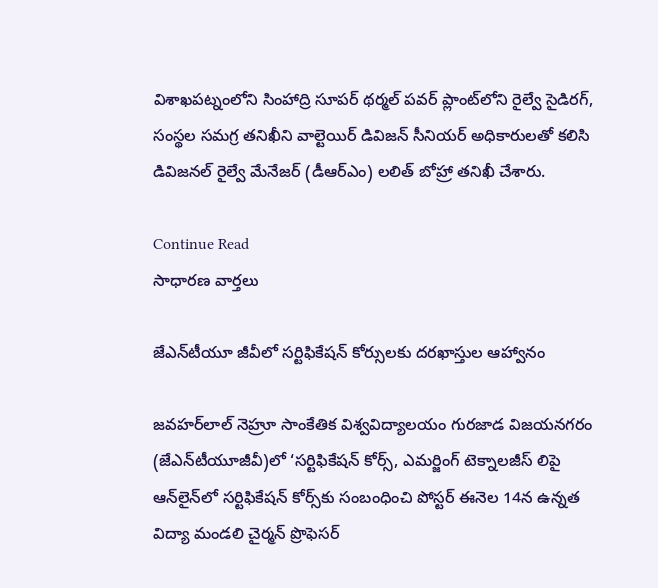విశాఖపట్నంలోని సింహాద్రి సూపర్‌ థర్మల్‌ పవర్‌ ప్లాంట్‌లోని రైల్వే సైడిరగ్‌, సంస్థల సమగ్ర తనిఖీని వాల్టెయిర్‌ డివిజన్‌ సీనియర్‌ అధికారులతో కలిసి డివిజనల్‌ రైల్వే మేనేజర్‌ (డీఆర్‌ఎం) లలిత్‌ బోహ్రా తనిఖీ చేశారు.

Continue Read
సాధారణ వార్తలు

జేఎన్‌టీయూ జీవీలో సర్టిఫికేషన్‌ కోర్సులకు దరఖాస్తుల ఆహ్వానం

జవహర్‌లాల్‌ నెహ్రూ సాంకేతిక విశ్వవిద్యాలయం గురజాడ విజయనగరం (జేఎన్‌టీయూజీవీ)లో ‘సర్టిఫికేషన్‌ కోర్స్‌, ఎమర్జింగ్‌ టెక్నాలజీస్‌ లిపై ఆన్‌లైన్‌లో సర్టిఫికేషన్‌ కోర్స్‌కు సంబంధించి పోస్టర్‌ ఈనెల 14న ఉన్నత విద్యా మండలి చైర్మన్‌ ప్రొఫెసర్‌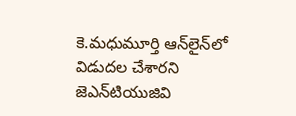కె.మధుమూర్తి ఆన్‌లైన్‌లో విడుదల చేశారని జెఎన్‌టియుజివి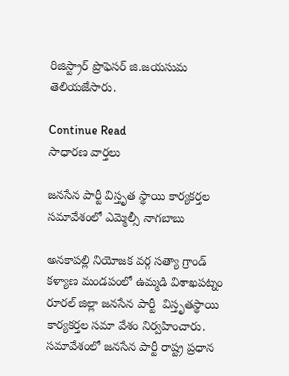రిజిస్ట్రార్‌ ప్రొఫెసర్‌ జి.జయసుమ తెలియజేసారు.

Continue Read
సాధారణ వార్తలు

జనసేన పార్టీ విస్తృత స్థాయి కార్యకర్తల సమావేశంలో ఎమ్మెల్సీ నాగబాబు

అనకాపల్లి నియోజక వర్గ సత్యా గ్రాండ్‌ కళ్యాణ మండపంలో ఉమ్మడి విశాఖపట్నం రూరల్‌ జిల్లా జనసేన పార్టీ  విస్తృతస్థాయి కార్యకర్తల సమా వేశం నిర్వహించారు. సమావేశంలో జనసేన పార్టీ రాష్ట్ర ప్రధాన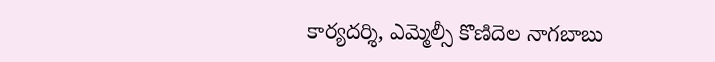కార్యదర్శి, ఎమ్మెల్సీ కొణిదెల నాగబాబు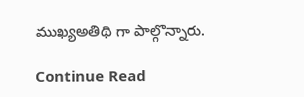ముఖ్యఅతిథి గా పాల్గొన్నారు.

Continue Read